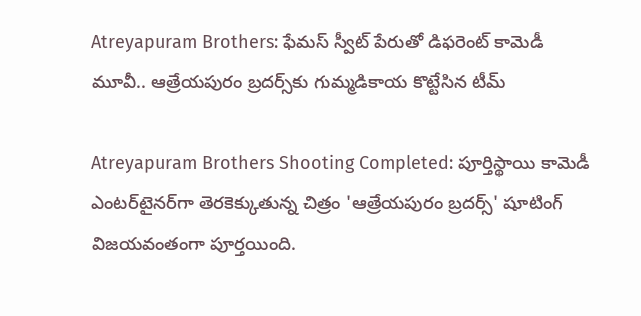Atreyapuram Brothers: ఫేమస్ స్వీట్ పేరుతో డిఫరెంట్ కామెడీ మూవీ.. ఆత్రేయపురం బ్రదర్స్‌కు గుమ్మడికాయ కొట్టేసిన టీమ్

Atreyapuram Brothers Shooting Completed: పూర్తిస్థాయి కామెడీ ఎంటర్‌టైనర్‌గా తెరకెక్కుతున్న చిత్రం 'ఆత్రేయపురం బ్రదర్స్' షూటింగ్ విజయవంతంగా పూర్తయింది.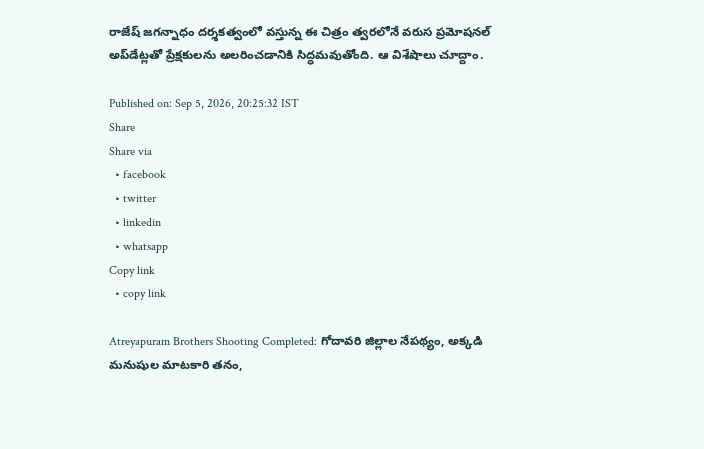రాజేష్ జగన్నాధం దర్శకత్వంలో వస్తున్న ఈ చిత్రం త్వరలోనే వరుస ప్రమోషనల్ అప్‌డేట్లతో ప్రేక్షకులను అలరించడానికి సిద్ధమవుతోంది. ఆ విశేషాలు చూద్దాం.

Published on: Sep 5, 2026, 20:25:32 IST
Share
Share via
  • facebook
  • twitter
  • linkedin
  • whatsapp
Copy link
  • copy link

Atreyapuram Brothers Shooting Completed: గోదావరి జిల్లాల నేపథ్యం, అక్కడి మనుషుల మాటకారి తనం,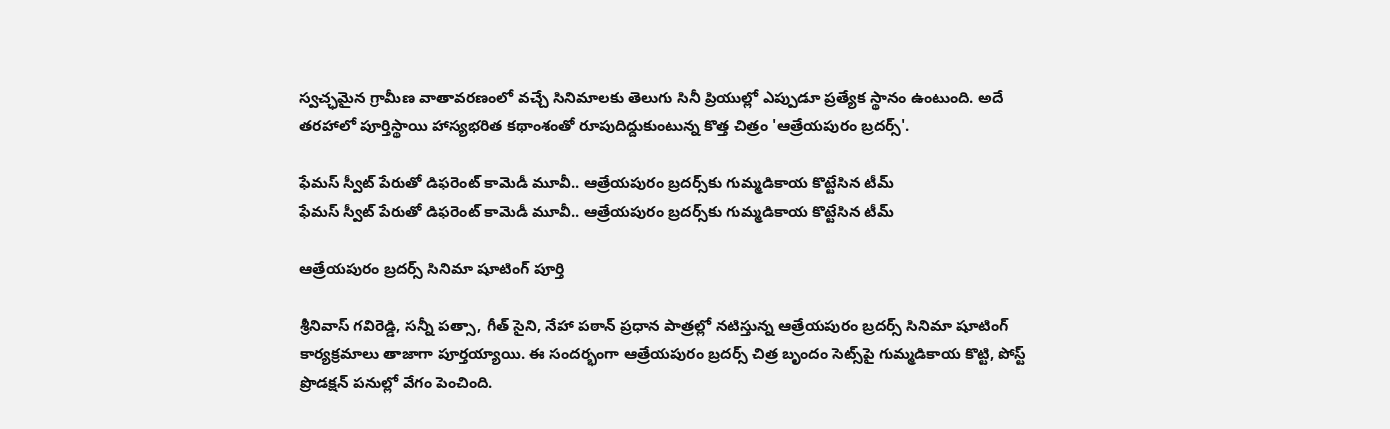స్వచ్ఛమైన గ్రామీణ వాతావరణంలో వచ్చే సినిమాలకు తెలుగు సినీ ప్రియుల్లో ఎప్పుడూ ప్రత్యేక స్థానం ఉంటుంది. అదే తరహాలో పూర్తిస్థాయి హాస్యభరిత కథాంశంతో రూపుదిద్దుకుంటున్న కొత్త చిత్రం 'ఆత్రేయపురం బ్రదర్స్'.

ఫేమస్ స్వీట్ పేరుతో డిఫరెంట్ కామెడీ మూవీ.. ఆత్రేయపురం బ్రదర్స్‌కు గుమ్మడికాయ కొట్టేసిన టీమ్
ఫేమస్ స్వీట్ పేరుతో డిఫరెంట్ కామెడీ మూవీ.. ఆత్రేయపురం బ్రదర్స్‌కు గుమ్మడికాయ కొట్టేసిన టీమ్

ఆత్రేయపురం బ్రదర్స్ సినిమా షూటింగ్ పూర్తి

శ్రీనివాస్ గవిరెడ్డి, సన్నీ పత్సా, గీత్ సైని, నేహా పఠాన్ ప్రధాన పాత్రల్లో నటిస్తున్న ఆత్రేయపురం బ్రదర్స్ సినిమా షూటింగ్ కార్యక్రమాలు తాజాగా పూర్తయ్యాయి. ఈ సందర్భంగా ఆత్రేయపురం బ్రదర్స్ చిత్ర బృందం సెట్స్‌పై గుమ్మడికాయ కొట్టి, పోస్ట్ ప్రొడక్షన్ పనుల్లో వేగం పెంచింది.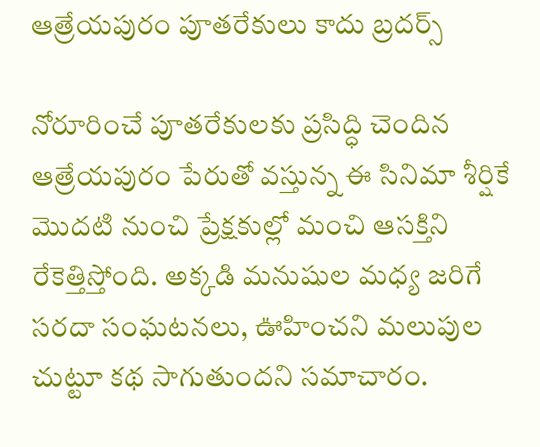ఆత్రేయపురం పూతరేకులు కాదు బ్రదర్స్

నోరూరించే పూతరేకులకు ప్రసిద్ధి చెందిన ఆత్రేయపురం పేరుతో వస్తున్న ఈ సినిమా శీర్షికే మొదటి నుంచి ప్రేక్షకుల్లో మంచి ఆసక్తిని రేకెత్తిస్తోంది. అక్కడి మనుషుల మధ్య జరిగే సరదా సంఘటనలు, ఊహించని మలుపుల చుట్టూ కథ సాగుతుందని సమాచారం.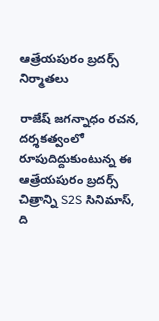ఆత్రేయపురం బ్రదర్స్ నిర్మాతలు

రాజేష్ జగన్నాధం రచన, దర్శకత్వంలో రూపుదిద్దుకుంటున్న ఈ ఆత్రేయపురం బ్రదర్స్ చిత్రాన్ని S2S సినిమాస్, ది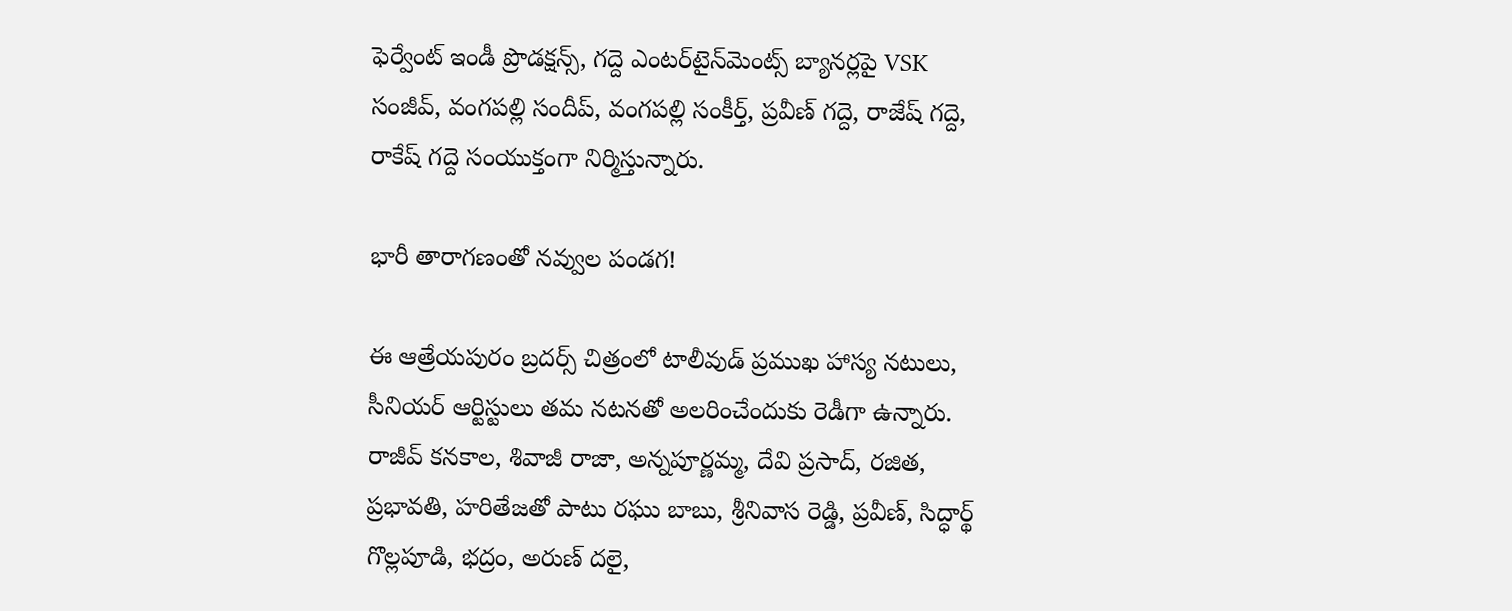ఫెర్వేంట్ ఇండీ ప్రొడక్షన్స్, గద్దె ఎంటర్‌టైన్‌మెంట్స్ బ్యానర్లపై VSK సంజీవ్, వంగపల్లి సందీప్, వంగపల్లి సంకీర్త్, ప్రవీణ్ గద్దె, రాజేష్ గద్దె, రాకేష్ గద్దె సంయుక్తంగా నిర్మిస్తున్నారు.

భారీ తారాగణంతో నవ్వుల పండగ!

ఈ ఆత్రేయపురం బ్రదర్స్ చిత్రంలో టాలీవుడ్ ప్రముఖ హాస్య నటులు, సీనియర్ ఆర్టిస్టులు తమ నటనతో అలరించేందుకు రెడీగా ఉన్నారు. రాజీవ్ కనకాల, శివాజీ రాజా, అన్నపూర్ణమ్మ, దేవి ప్రసాద్, రజిత, ప్రభావతి, హరితేజతో పాటు రఘు బాబు, శ్రీనివాస రెడ్డి, ప్రవీణ్, సిద్ధార్థ్ గొల్లపూడి, భద్రం, అరుణ్ దలై,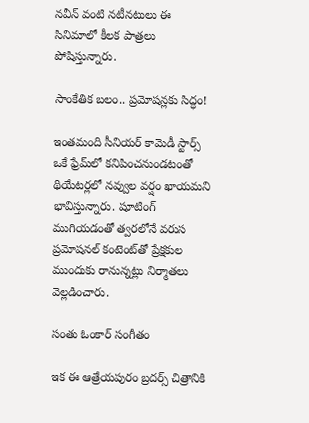నవీన్ వంటి నటీనటులు ఈ సినిమాలో కీలక పాత్రలు పోషిస్తున్నారు.

సాంకేతిక బలం.. ప్రమోషన్లకు సిద్ధం!

ఇంతమంది సీనియర్ కామెడీ స్టార్స్ ఒకే ఫ్రేమ్‌లో కనిపించనుండటంతో థియేటర్లలో నవ్వుల వర్షం ఖాయమని భావిస్తున్నారు. షూటింగ్ ముగియడంతో త్వరలోనే వరుస ప్రమోషనల్ కంటెంట్‌తో ప్రేక్షకుల ముందుకు రానున్నట్లు నిర్మాతలు వెల్లడించారు.

సంతు ఓంకార్ సంగీతం

ఇక ఈ ఆత్రేయపురం బ్రదర్స్ చిత్రానికి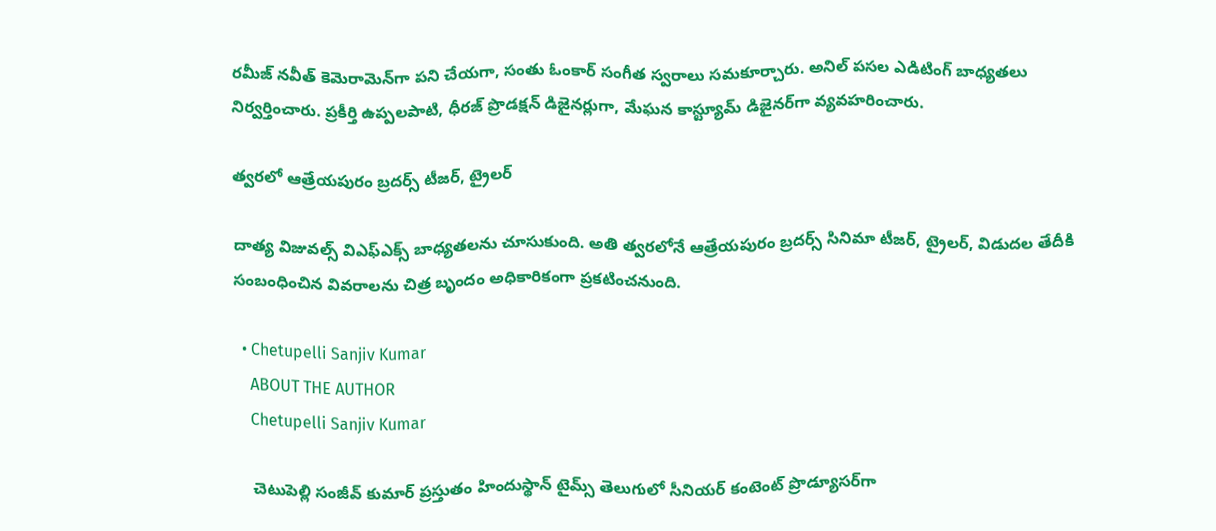రమీజ్ నవీత్ కెమెరామెన్‌గా పని చేయగా, సంతు ఓంకార్ సంగీత స్వరాలు సమకూర్చారు. అనిల్ పసల ఎడిటింగ్ బాధ్యతలు నిర్వర్తించారు. ప్రకీర్తి ఉప్పలపాటి, ధీరజ్ ప్రొడక్షన్ డిజైనర్లుగా, మేఘన కాస్ట్యూమ్ డిజైనర్‌గా వ్యవహరించారు.

త్వరలో ఆత్రేయపురం బ్రదర్స్ టీజర్, ట్రైలర్

దాత్య విజువల్స్ విఎఫ్ఎక్స్ బాధ్యతలను చూసుకుంది. అతి త్వరలోనే ఆత్రేయపురం బ్రదర్స్ సినిమా టీజర్, ట్రైలర్, విడుదల తేదీకి సంబంధించిన వివరాలను చిత్ర బృందం అధికారికంగా ప్రకటించనుంది.

  • Chetupelli Sanjiv Kumar
    ABOUT THE AUTHOR
    Chetupelli Sanjiv Kumar

    చెటుపెల్లి సంజీవ్ కుమార్ ప్రస్తుతం హిందుస్థాన్ టైమ్స్ తెలుగులో సీనియర్ కంటెంట్ ప్రొడ్యూసర్‌గా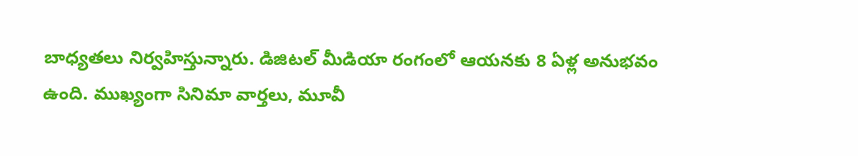బాధ్యతలు నిర్వహిస్తున్నారు. డిజిటల్ మీడియా రంగంలో ఆయనకు 8 ఏళ్ల అనుభవం ఉంది. ముఖ్యంగా సినిమా వార్తలు, మూవీ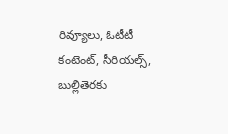రివ్యూలు, ఓటీటీ కంటెంట్, సీరియల్స్, బుల్లితెరకు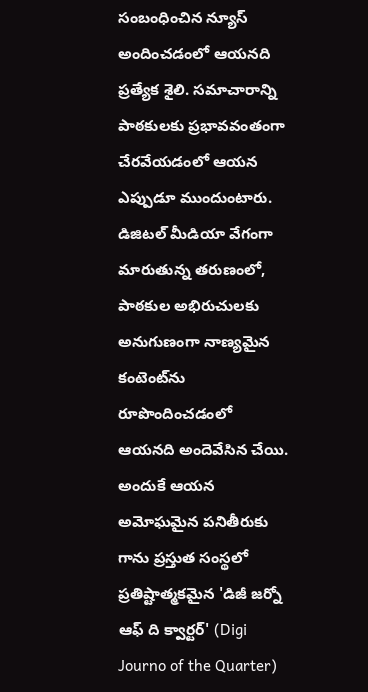సంబంధించిన న్యూస్ అందించడంలో ఆయనది ప్రత్యేక శైలి. సమాచారాన్ని పాఠకులకు ప్రభావవంతంగా చేరవేయడంలో ఆయన ఎప్పుడూ ముందుంటారు. డిజిటల్ మీడియా వేగంగా మారుతున్న తరుణంలో, పాఠకుల అభిరుచులకు అనుగుణంగా నాణ్యమైన కంటెంట్‌ను రూపొందించడంలో ఆయనది అందెవేసిన చేయి. అందుకే ఆయన అమోఘమైన పనితీరుకు గాను ప్రస్తుత సంస్థలో ప్రతిష్టాత్మకమైన 'డిజీ జర్నో ఆఫ్ ది క్వార్టర్' (Digi Journo of the Quarter)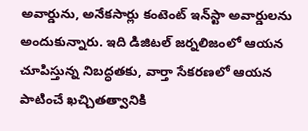అవార్డును, అనేకసార్లు కంటెంట్ ఇన్‌స్టా అవార్డులను అందుకున్నారు. ఇది డిజిటల్ జర్నలిజంలో ఆయన చూపిస్తున్న నిబద్ధతకు, వార్తా సేకరణలో ఆయన పాటించే ఖచ్చితత్వానికి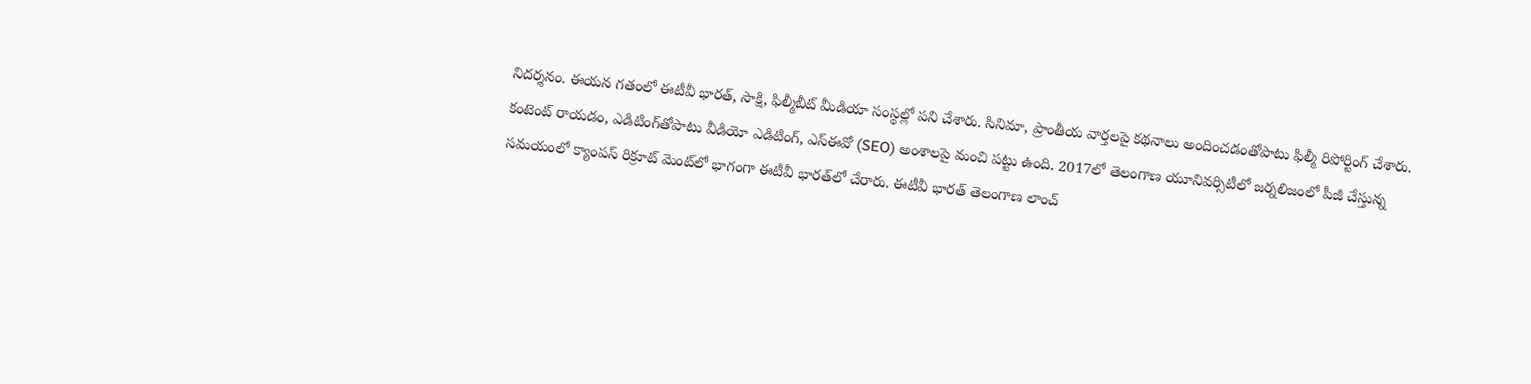నిదర్శనం. ఈయన గతంలో ఈటీవీ భారత్, సాక్షి, ఫిల్మీబీట్ మీడియా సంస్థల్లో పని చేశారు. సినిమా, ప్రాంతీయ వార్తలపై కథనాలు అందించడంతోపాటు ఫిల్మీ రిపోర్టింగ్ చేశారు. కంటెంట్ రాయడం, ఎడిటింగ్‌తోపాటు వీడియో ఎడిటింగ్, ఎస్‌ఈవో (SEO) అంశాలపై మంచి పట్టు ఉంది. 2017లో తెలంగాణ యూనివర్సిటీలో జర్నలిజంలో పీజీ చేస్తున్న సమయంలో క్యాంపస్ రిక్రూట్ మెంట్‌లో భాగంగా ఈటీవీ భారత్‌లో చేరారు. ఈటీవీ భారత్ తెలంగాణ లాంచ్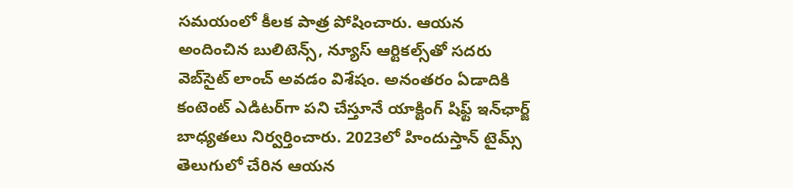సమయంలో కీలక పాత్ర పోషించారు. ఆయన అందించిన బులిటెన్స్, న్యూస్ ఆర్టికల్స్‌తో సదరు వెబ్‌సైట్ లాంచ్ అవడం విశేషం. అనంతరం ఏడాదికి కంటెంట్ ఎడిటర్‌గా పని చేస్తూనే యాక్టింగ్ షిఫ్ట్ ఇన్‌ఛార్జ్ బాధ్యతలు నిర్వర్తించారు. 2023లో హిందుస్తాన్ టైమ్స్ తెలుగులో చేరిన ఆయన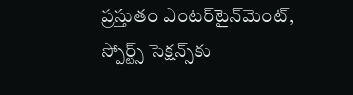ప్రస్తుతం ఎంటర్‌టైన్‌మెంట్, స్పోర్ట్స్ సెక్షన్స్‌కు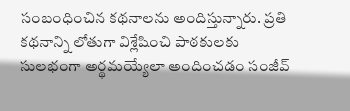సంబంధించిన కథనాలను అందిస్తున్నారు. ప్రతి కథనాన్ని లోతుగా విశ్లేషించి పాఠకులకు సులభంగా అర్థమయ్యేలా అందించడం సంజీవ్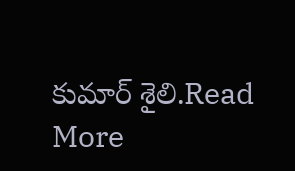కుమార్ శైలి.Read More